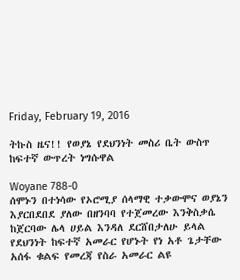Friday, February 19, 2016

ትኩስ ዜና!! የወያኔ የደህንነት መስሪ ቤት ውስጥ ከፍተኛ ውጥረት ነግሱዋል

Woyane 788-0
ሰሞኑን በተነሳው የኦሮሚያ ሰላማዊ ተቃውሞና ወያኔን እያርበደበደ ያለው በዘንባባ የተጀመረው እንቅስቃሴ ከጀርባው ሌላ ሀይል እንዳለ ደርሸበታለሁ ይላል የደህንነት ከፍተኛ አመራር የሆኑት የነ አቶ ጌታቸው አሰፋ ቁልፍ የመረጃ የስራ አመራር ልዩ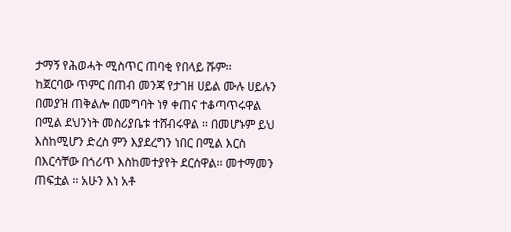ታማኝ የሕወሓት ሚስጥር ጠባቂ የበላይ ሹም፡፡
ከጀርባው ጥምር በጠብ መንጃ የታገዘ ሀይል ሙሉ ሀይሉን በመያዝ ጠቅልሎ በመግባት ነፃ ቀጠና ተቆጣጥሩዋል በሚል ደህንነት መስሪያቤቱ ተሸብሩዋል ፡፡ በመሆኑም ይህ እስከሚሆን ድረስ ምን እያደረግን ነበር በሚል እርስ በእርሳቸው በጎሪጥ እስከመተያየት ደርሰዋል፡፡ መተማመን ጠፍቷል ፡፡ አሁን እነ አቶ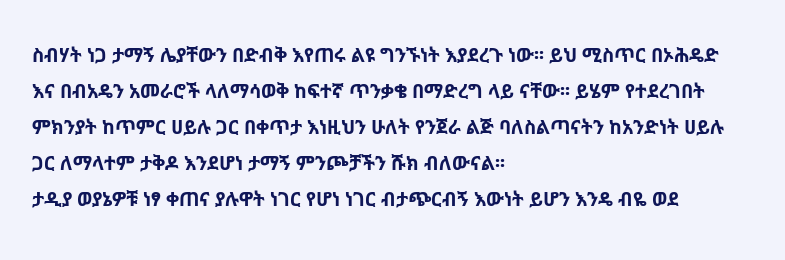ስብሃት ነጋ ታማኝ ሌያቸውን በድብቅ እየጠሩ ልዩ ግንኙነት እያደረጉ ነው፡፡ ይህ ሚስጥር በኦሕዴድ እና በብአዴን አመራሮች ላለማሳወቅ ከፍተኛ ጥንቃቄ በማድረግ ላይ ናቸው፡፡ ይሄም የተደረገበት ምክንያት ከጥምር ሀይሉ ጋር በቀጥታ እነዚህን ሁለት የንጀራ ልጅ ባለስልጣናትን ከአንድነት ሀይሉ ጋር ለማላተም ታቅዶ እንደሆነ ታማኝ ምንጮቻችን ሹክ ብለውናል፡፡
ታዲያ ወያኔዎቹ ነፃ ቀጠና ያሉዋት ነገር የሆነ ነገር ብታጭርብኝ እውነት ይሆን እንዴ ብዬ ወደ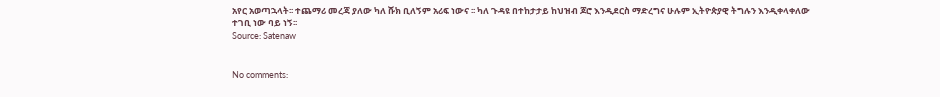አየር አወጣኋላት፡፡ ተጨማሪ መረጃ ያለው ካለ ሹክ ቢለኝም አሪፍ ነውና ፡፡ ካለ ጉዳዩ በተከታታይ ከህዝብ ጆሮ እንዲደርስ ማድረግና ሁሉም ኢትዮጵያዊ ትግሉን እንዲቀላቀለው ተገቢ ነው ባይ ነኝ፡፡
Source: Satenaw


No comments: